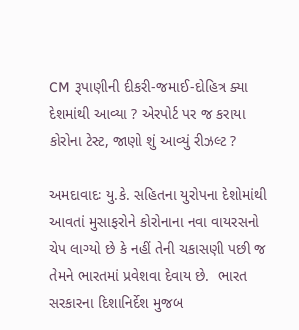CM રૂપાણીની દીકરી-જમાઈ-દોહિત્ર ક્યા દેશમાંથી આવ્યા ? એરપોર્ટ પર જ કરાયા કોરોના ટેસ્ટ, જાણો શું આવ્યું રીઝલ્ટ ?

અમદાવાદઃ યુ.કે. સહિતના યુરોપના દેશોમાંથી આવતાં મુસાફરોને કોરોનાના નવા વાયરસનો ચેપ લાગ્યો છે કે નહીં તેની ચકાસણી પછી જ તેમને ભારતમાં પ્રવેશવા દેવાય છે.  ભારત સરકારના દિશાનિર્દેશ મુજબ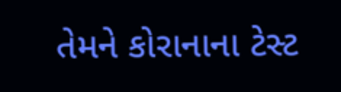તેમને કોરાનાના ટેસ્ટ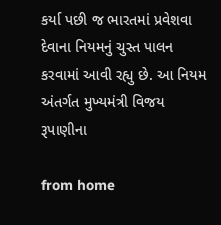કર્યા પછી જ ભારતમાં પ્રવેશવા દેવાના નિયમનું ચુસ્ત પાલન કરવામાં આવી રહ્યુ છે. આ નિયમ અંતર્ગત મુખ્યમંત્રી વિજય રૂપાણીના

from home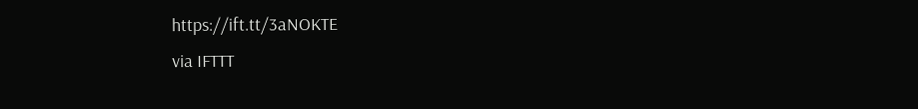https://ift.tt/3aNOKTE
via IFTTT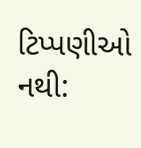ટિપ્પણીઓ નથી: